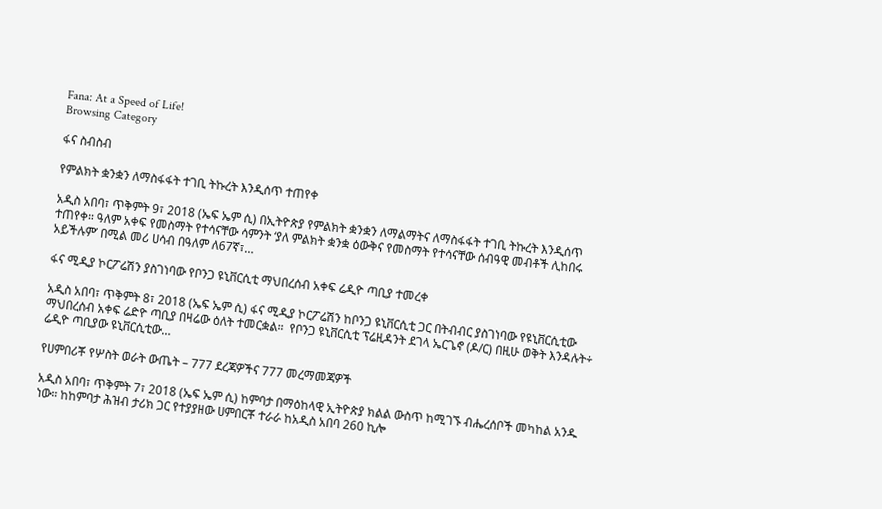Fana: At a Speed of Life!
Browsing Category

ፋና ስብስብ

የምልክት ቋንቋን ለማስፋፋት ተገቢ ትኩረት እንዲሰጥ ተጠየቀ

አዲስ አበባ፣ ጥቅምት 9፣ 2018 (ኤፍ ኤም ሲ) በኢትዮጵያ የምልክት ቋንቋን ለማልማትና ለማስፋፋት ተገቢ ትኩረት እንዲሰጥ ተጠየቀ። ዓለም አቀፍ የመስማት የተሳናቸው ሳምንት ‘ያለ ምልክት ቋንቋ ዕውቅና የመስማት የተሳናቸው ሰብዓዊ መብቶች ሊከበሩ አይችሉም’ በሚል መሪ ሀሳብ በዓለም ለ67ኛ፣…

ፋና ሚዲያ ኮርፖሬሽን ያስገነባው የቦንጋ ዩኒቨርሲቲ ማህበረሰብ አቀፍ ሬዲዮ ጣቢያ ተመረቀ

አዲስ አበባ፣ ጥቅምት 8፣ 2018 (ኤፍ ኤም ሲ) ፋና ሚዲያ ኮርፖሬሽን ከቦንጋ ዩኒቨርሲቲ ጋር በትብብር ያስገነባው የዩኒቨርሲቲው ማህበረሰብ አቀፍ ሬድዮ ጣቢያ በዛሬው ዕለት ተመርቋል።  የቦንጋ ዩኒቨርሲቲ ፕሬዚዳንት ደገላ ኤርጌኖ (ዶ/ር) በዚሁ ወቅት እንዳሉት÷ ሬዲዮ ጣቢያው ዩኒቨርሲቲው…

የሀምበሪቾ የሦስት ወራት ውጤት – 777 ደረጃዎችና 777 መረማመጃዎች

አዲስ አበባ፣ ጥቅምት 7፣ 2018 (ኤፍ ኤም ሲ) ከምባታ በማዕከላዊ ኢትዮጵያ ክልል ውስጥ ከሚገኙ ብሔረሰቦች መካከል አንዱ ነው። ከከምባታ ሕዝብ ታሪክ ጋር የተያያዘው ሀምበርቾ ተራራ ከአዲስ አበባ 260 ኪሎ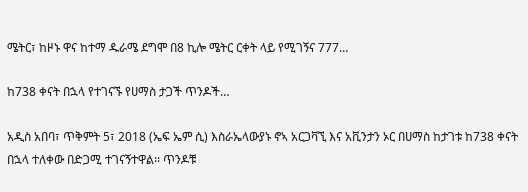ሜትር፣ ከዞኑ ዋና ከተማ ዱራሜ ደግሞ በ8 ኪሎ ሜትር ርቀት ላይ የሚገኝና 777…

ከ738 ቀናት በኋላ የተገናኙ የሀማስ ታጋች ጥንዶች…

አዲስ አበባ፣ ጥቅምት 5፣ 2018 (ኤፍ ኤም ሲ) እስራኤላውያኑ ኖኣ አርጋቫኚ እና አቪንታን ኦር በሀማስ ከታገቱ ከ738 ቀናት በኋላ ተለቀው በድጋሚ ተገናኝተዋል፡፡ ጥንዶቹ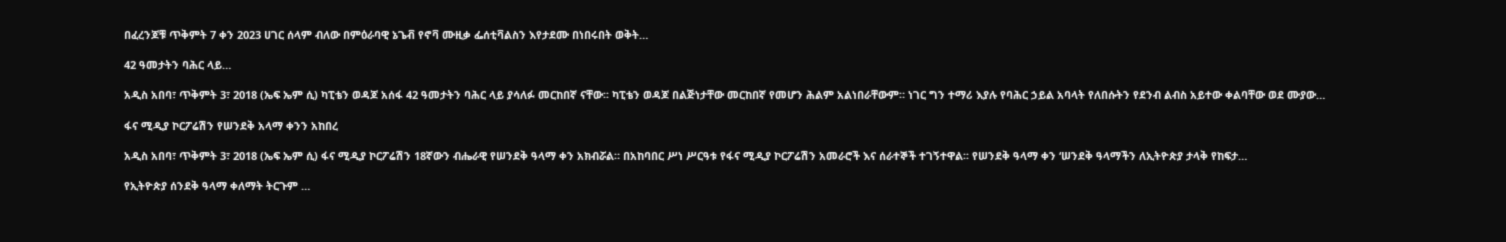በፈረንጆቹ ጥቅምት 7 ቀን 2023 ሀገር ሰላም ብለው በምዕራባዊ ኔጌቭ የኖቫ ሙዚቃ ፌሰቲቫልስን እየታደሙ በነበሩበት ወቅት…

42 ዓመታትን ባሕር ላይ…

አዲስ አበባ፣ ጥቅምት 3፣ 2018 (ኤፍ ኤም ሲ) ካፒቴን ወዳጆ አሰፋ 42 ዓመታትን ባሕር ላይ ያሳለፉ መርከበኛ ናቸው፡፡ ካፒቴን ወዳጆ በልጅነታቸው መርከበኛ የመሆን ሕልም አልነበራቸውም። ነገር ግን ተማሪ እያሉ የባሕር ኃይል አባላት የለበሱትን የደንብ ልብስ አይተው ቀልባቸው ወደ ሙያው…

ፋና ሚዲያ ኮርፖሬሽን የሠንደቅ አላማ ቀንን አከበረ

አዲስ አበባ፣ ጥቅምት 3፣ 2018 (ኤፍ ኤም ሲ) ፋና ሚዲያ ኮርፖሬሽን 18ኛውን ብሔራዊ የሠንደቅ ዓላማ ቀን አክብሯል። በአከባበር ሥነ ሥርዓቱ የፋና ሚዲያ ኮርፖሬሽን አመራሮች እና ሰራተኞች ተገኝተዋል፡፡ የሠንደቅ ዓላማ ቀን ‘ሠንደቅ ዓላማችን ለኢትዮጵያ ታላቅ የከፍታ…

የኢትዮጵያ ሰንደቅ ዓላማ ቀለማት ትርጉም …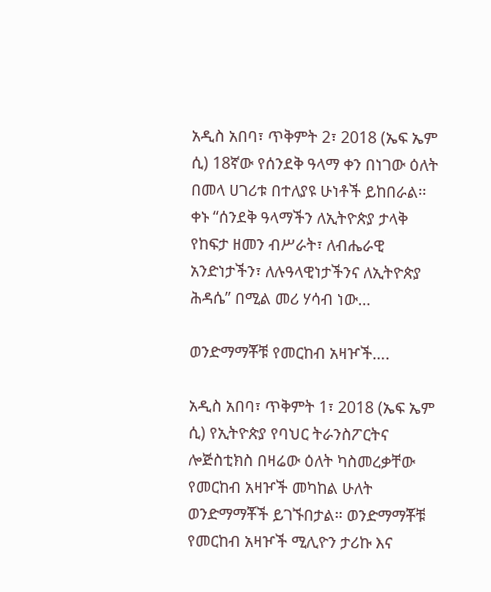አዲስ አበባ፣ ጥቅምት 2፣ 2018 (ኤፍ ኤም ሲ) 18ኛው የሰንደቅ ዓላማ ቀን በነገው ዕለት በመላ ሀገሪቱ በተለያዩ ሁነቶች ይከበራል፡፡ ቀኑ “ሰንደቅ ዓላማችን ለኢትዮጵያ ታላቅ የከፍታ ዘመን ብሥራት፣ ለብሔራዊ አንድነታችን፣ ለሉዓላዊነታችንና ለኢትዮጵያ ሕዳሴ” በሚል መሪ ሃሳብ ነው…

ወንድማማቾቹ የመርከብ አዛዦች….

አዲስ አበባ፣ ጥቅምት 1፣ 2018 (ኤፍ ኤም ሲ) የኢትዮጵያ የባህር ትራንስፖርትና ሎጅስቲክስ በዛሬው ዕለት ካስመረቃቸው የመርከብ አዛዦች መካከል ሁለት ወንድማማቾች ይገኙበታል። ወንድማማቾቹ የመርከብ አዛዦች ሚሊዮን ታሪኩ እና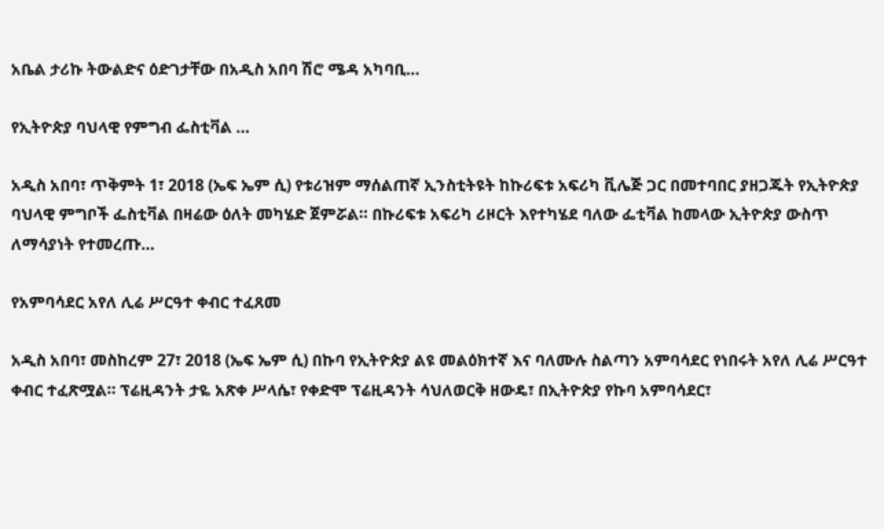አቤል ታሪኩ ትውልድና ዕድገታቸው በአዲስ አበባ ሽሮ ሜዳ አካባቢ…

የኢትዮጵያ ባህላዊ የምግብ ፌስቲቫል …

አዲስ አበባ፣ ጥቅምት 1፣ 2018 (ኤፍ ኤም ሲ) የቱሪዝም ማሰልጠኛ ኢንስቲትዩት ከኩሪፍቱ አፍሪካ ቪሌጅ ጋር በመተባበር ያዘጋጁት የኢትዮጵያ ባህላዊ ምግቦች ፌስቲቫል በዛሬው ዕለት መካሄድ ጀምሯል። በኩሪፍቱ አፍሪካ ሪዞርት እየተካሄደ ባለው ፌቲቫል ከመላው ኢትዮጵያ ውስጥ ለማሳያነት የተመረጡ…

የአምባሳደር አየለ ሊሬ ሥርዓተ ቀብር ተፈጸመ

አዲስ አበባ፣ መስከረም 27፣ 2018 (ኤፍ ኤም ሲ) በኩባ የኢትዮጵያ ልዩ መልዕክተኛ እና ባለሙሉ ስልጣን አምባሳደር የነበሩት አየለ ሊሬ ሥርዓተ ቀብር ተፈጽሟል። ፕሬዚዳንት ታዬ አጽቀ ሥላሴ፣ የቀድሞ ፕሬዚዳንት ሳህለወርቅ ዘውዴ፣ በኢትዮጵያ የኩባ አምባሳደር፣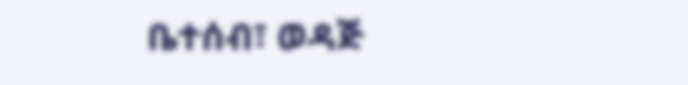ቤተሰብ፣ ወዳጅ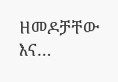ዘመዶቻቸው እና…